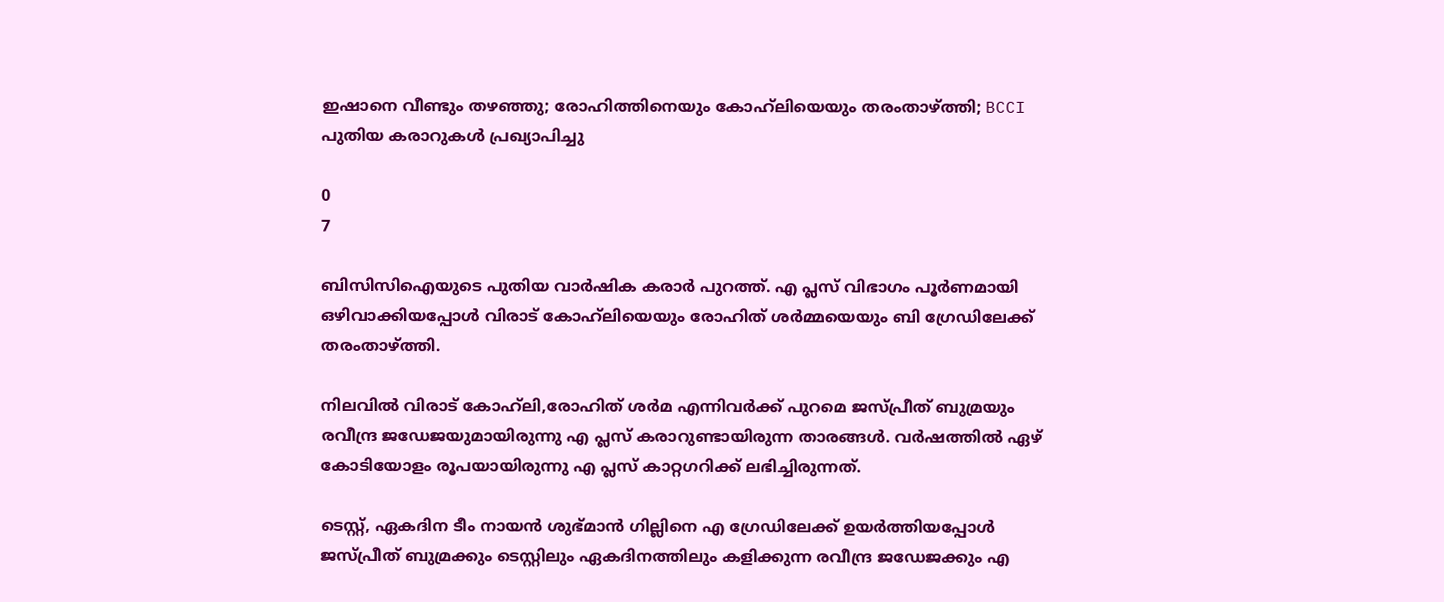ഇഷാനെ വീണ്ടും തഴഞ്ഞു; രോഹിത്തിനെയും കോഹ്‌ലിയെയും തരംതാഴ്ത്തി; BCCI പുതിയ കരാറുകൾ പ്രഖ്യാപിച്ചു

0
7

ബിസിസിഐയുടെ പുതിയ വാർഷിക കരാർ പുറത്ത്. എ പ്ലസ് വിഭാഗം പൂർണമായി ഒഴിവാക്കിയപ്പോൾ വിരാട് കോഹ്‌ലിയെയും രോഹിത് ശർമ്മയെയും ബി ഗ്രേഡിലേക്ക് തരംതാഴ്ത്തി.

നിലവില്‍ വിരാട് കോഹ്‌ലി,രോഹിത് ശര്‍മ എന്നിവര്‍ക്ക് പുറമെ ജസ്പ്രീത് ബുമ്രയും രവീന്ദ്ര ജഡേജയുമായിരുന്നു എ പ്ലസ് കരാറുണ്ടായിരുന്ന താരങ്ങള്‍. വർഷത്തിൽ ഏഴ് കോടിയോളം രൂപയായിരുന്നു എ പ്ലസ് കാറ്റഗറിക്ക് ലഭിച്ചിരുന്നത്.

ടെസ്റ്റ്, ഏകദിന ടീം നായന്‍ ശുഭ്‌മാൻ ഗില്ലിനെ എ ഗ്രേഡിലേക്ക് ഉയര്‍ത്തിയപ്പോള്‍ ജസ്പ്രീത് ബുമ്രക്കും ടെസ്റ്റിലും ഏകദിനത്തിലും കളിക്കുന്ന രവീന്ദ്ര ജഡേജക്കും എ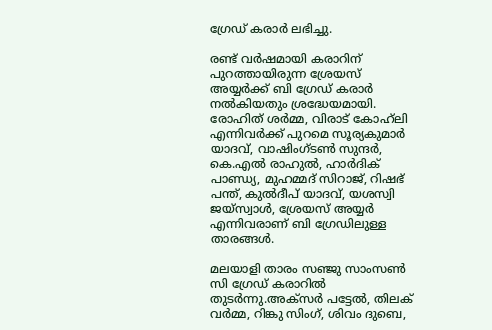ഗ്രേഡ് കരാര്‍ ലഭിച്ചു.

രണ്ട് വര്‍ഷമായി കരാറിന് പുറത്തായിരുന്ന ശ്രേയസ് അയ്യര്‍ക്ക് ബി ഗ്രേഡ് കരാര്‍ നല്‍കിയതും ശ്രദ്ധേയമായി. രോഹിത് ശർമ്മ, വിരാട് കോഹ്‌ലി എന്നിവർക്ക് പുറമെ സൂര്യകുമാർ യാദവ്, വാഷിംഗ്ടൺ സുന്ദർ, കെ.എൽ രാഹുൽ, ഹാർദിക് പാണ്ഡ്യ, മുഹമ്മദ് സിറാജ്, റിഷഭ് പന്ത്, കുൽദീപ് യാദവ്, യശസ്വി ജയ്‌സ്വാൾ, ശ്രേയസ് അയ്യർ എന്നിവരാണ് ബി ഗ്രേഡിലുള്ള താരങ്ങള്‍.

മലയാളി താരം സഞ്ജു സാംസണ്‍ സി ഗ്രേഡ് കരാറില്‍ തുടര്‍ന്നു.അക്സർ പട്ടേൽ, തിലക് വർമ്മ, റിങ്കു സിംഗ്, ശിവം ദുബെ,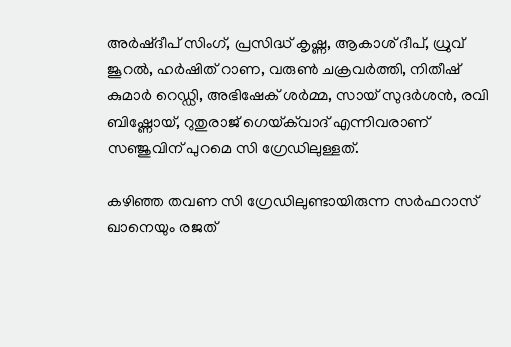അർഷ്ദീപ് സിംഗ്, പ്രസിദ്ധ് കൃഷ്ണ, ആകാശ് ദീപ്, ധ്രുവ് ജൂറൽ, ഹർഷിത് റാണ, വരുൺ ചക്രവർത്തി, നിതീഷ് കുമാർ റെഡ്ഡി, അഭിഷേക് ശർമ്മ, സായ് സുദർശൻ, രവി ബിഷ്ണോയ്, റുതുരാജ് ഗെയ്‌ക്‌വാദ് എന്നിവരാണ് സഞ്ജുവിന് പുറമെ സി ഗ്രേഡിലുള്ളത്.

കഴിഞ്ഞ തവണ സി ഗ്രേഡിലുണ്ടായിരുന്ന സര്‍ഫറാസ് ഖാനെയും രജത്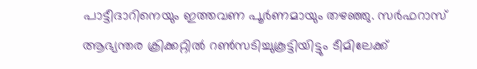പാട്ടീദാറിനെയും ഇത്തവണ പൂര്‍ണമായും തഴഞ്ഞു. സര്‍ഫറാസ് ആഭ്യന്തര ക്രിക്കറ്റില്‍ റണ്‍സടിച്ചുകൂട്ടിയിട്ടും ടീമിലേക്ക്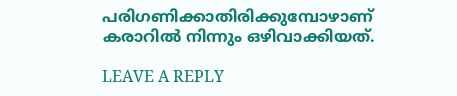പരിഗണിക്കാതിരിക്കുമ്പോഴാണ് കരാറില്‍ നിന്നും ഒഴിവാക്കിയത്.

LEAVE A REPLY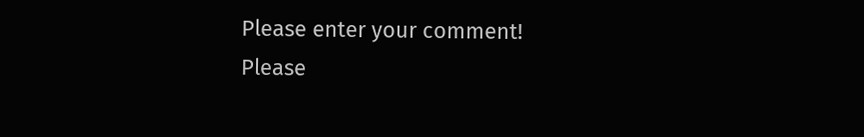Please enter your comment!
Please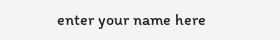enter your name here